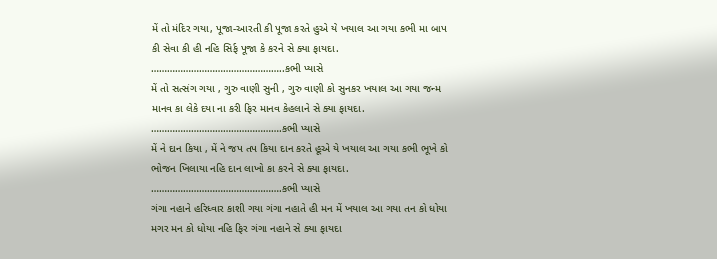મેં તો મંદિર ગયા, પૂજા-આરતી કી પૂજા કરતે હુએ યે ખયાલ આ ગયા કભી મા બાપ કી સેવા કી હી નહિ સિર્ફ પૂજા કે કરને સે ક્યા ફાયદા. …………………………………………..કભી પ્યાસે
મેં તો સત્સંગ ગયા , ગુરુ વાણી સુની , ગુરુ વાણી કો સુનકર ખયાલ આ ગયા જન્મ માનવ કા લેકે દયા ના કરી ફિર માનવ કેહલાને સે ક્યા ફાયદા. ………………………………………….કભી પ્યાસે
મેં ને દાન કિયા , મેં ને જપ તપ કિયા દાન કરતે હૂએ યે ખયાલ આ ગયા કભી ભૂખે કો ભોજન ખિલાયા નહિ દાન લાખો કા કરને સે ક્યા ફાયદા. ………………………………………….કભી પ્યાસે
ગંગા નહાને હરિધ્વાર કાશી ગયા ગંગા નહાતે હી મન મેં ખયાલ આ ગયા તન કો ધોયા મગર મન કો ધોયા નહિ ફિર ગંગા નહાને સે ક્યા ફાયદા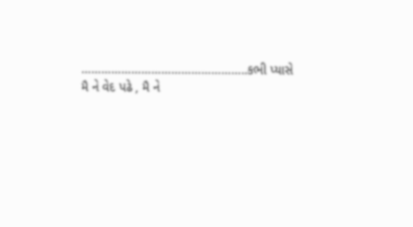…………………………………………..કભી પ્યાસે
મૈ ને વેદ પઢે , મૈ ને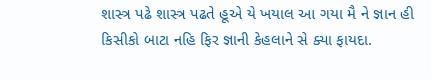શાસ્ત્ર પઢે શાસ્ત્ર પઢતે હૂએ યે ખયાલ આ ગયા મૈ ને જ્ઞાન હી કિસીકો બાટા નહિ ફિર જ્ઞાની કેહલાને સે ક્યા ફાયદા.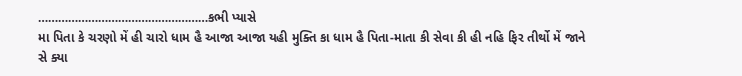……………………………………………કભી પ્યાસે
મા પિતા કે ચરણો મેં હી ચારો ધામ હૈ આજા આજા યહી મુક્તિ કા ધામ હૈ પિતા-માતા કી સેવા કી હી નહિ ફિર તીર્થો મેં જાને સે ક્યા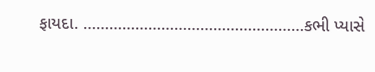ફાયદા. ……………………………………………કભી પ્યાસે